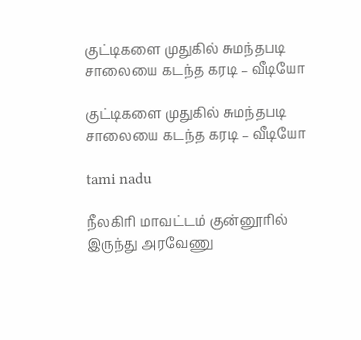குட்டிகளை முதுகில் சுமந்தபடி சாலையை கடந்த கரடி – வீடியோ

குட்டிகளை முதுகில் சுமந்தபடி சாலையை கடந்த கரடி – வீடியோ

tami nadu

நீலகிரி மாவட்டம் குன்னூரில் இருந்து அரவேணு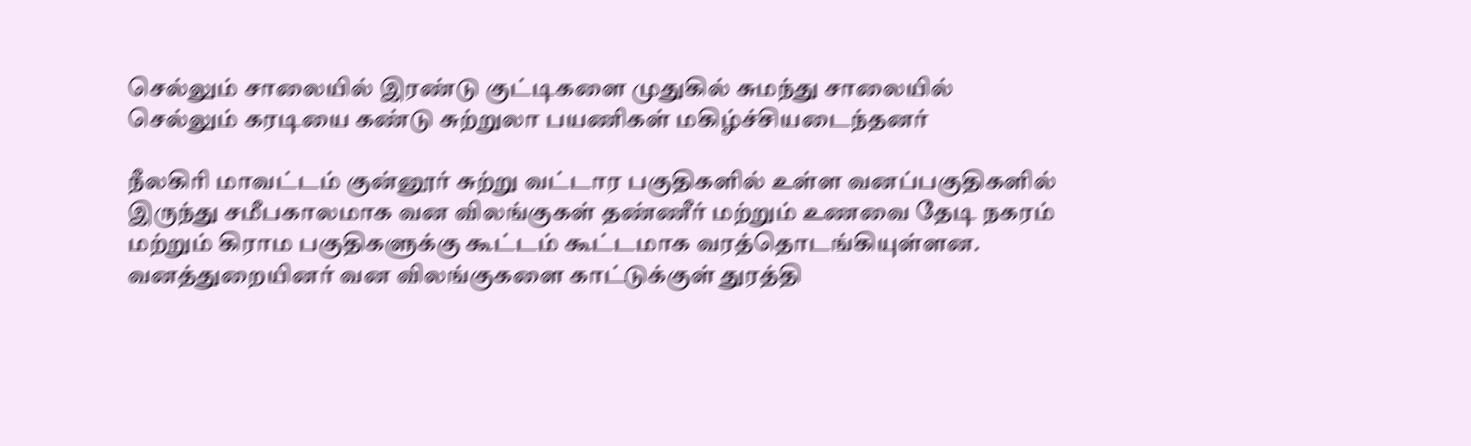செல்லும் சாலையில் இரண்டு குட்டிகளை முதுகில் சுமந்து சாலையில் செல்லும் கரடியை கண்டு சுற்றுலா பயணிகள் மகிழ்ச்சியடைந்தனர்

நீலகிரி மாவட்டம் குன்னூர் சுற்று வட்டார பகுதிகளில் உள்ள வனப்பகுதிகளில் இருந்து சமீபகாலமாக வன விலங்குகள் தண்ணீர் மற்றும் உணவை தேடி நகரம் மற்றும் கிராம பகுதிகளுக்கு கூட்டம் கூட்டமாக வரத்தொடங்கியுள்ளன. வனத்துறையினர் வன விலங்குகளை காட்டுக்குள் துரத்தி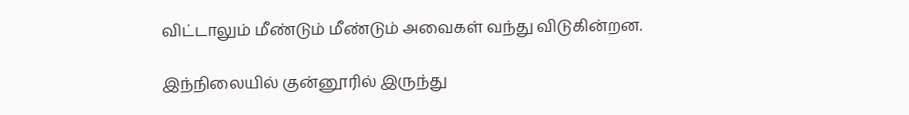விட்டாலும் மீண்டும் மீண்டும் அவைகள் வந்து விடுகின்றன.

இந்நிலையில் குன்னூரில் இருந்து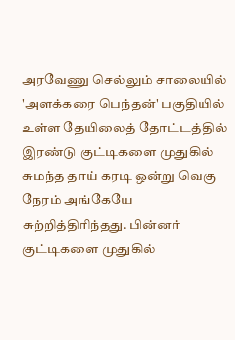அரவேணு செல்லும் சாலையில் 'அளக்கரை பெந்தன்' பகுதியில் உள்ள தேயிலைத் தோட்டத்தில் இரண்டு குட்டிகளை முதுகில் சுமந்த தாய் கரடி ஒன்று வெகு நேரம் அங்கேயே சுற்றித்திரிந்தது. பின்னர் குட்டிகளை முதுகில்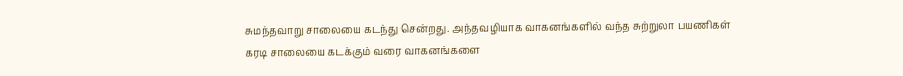சுமந்தவாறு சாலையை கடந்து சென்றது. அந்தவழியாக வாகனங்களில் வந்த சுற்றுலா பயணிகள் கரடி சாலையை கடக்கும் வரை வாகனங்களை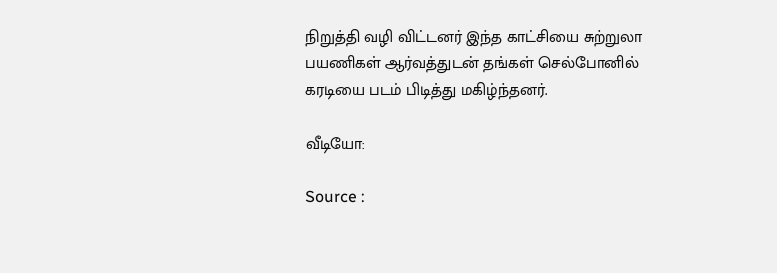நிறுத்தி வழி விட்டனர் இந்த காட்சியை சுற்றுலா பயணிகள் ஆர்வத்துடன் தங்கள் செல்போனில் கரடியை படம் பிடித்து மகிழ்ந்தனர்.

வீடியோ:

Source :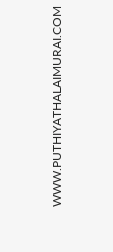WWW.PUTHIYATHALAIMURAI.COM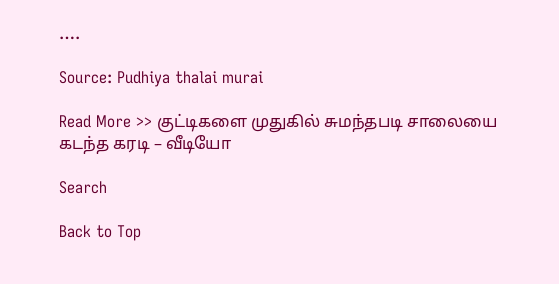….

Source: Pudhiya thalai murai

Read More >> குட்டிகளை முதுகில் சுமந்தபடி சாலையை கடந்த கரடி – வீடியோ

Search

Back to Top